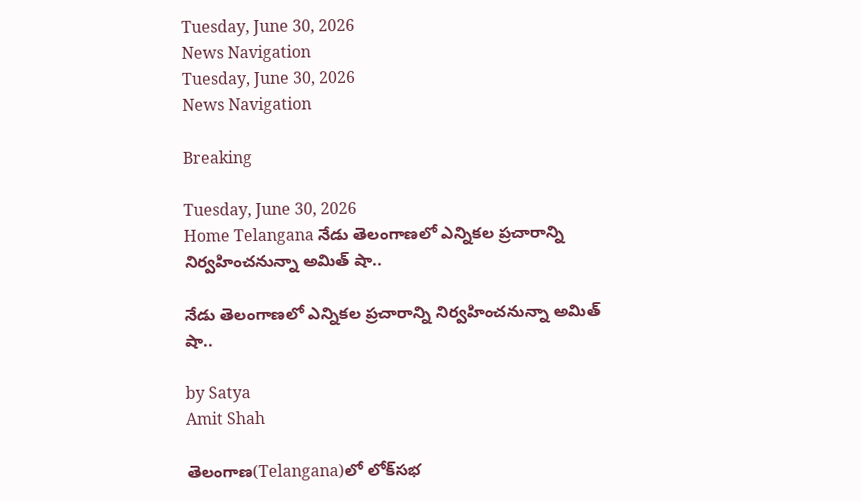Tuesday, June 30, 2026
News Navigation
Tuesday, June 30, 2026
News Navigation

Breaking

Tuesday, June 30, 2026
Home Telangana నేడు తెలంగాణలో ఎన్నికల ప్రచారాన్ని నిర్వహించనున్నా అమిత్‌ షా..

నేడు తెలంగాణలో ఎన్నికల ప్రచారాన్ని నిర్వహించనున్నా అమిత్‌ షా..

by Satya
Amit Shah

తెలంగాణ(Telangana)లో లోక్‌సభ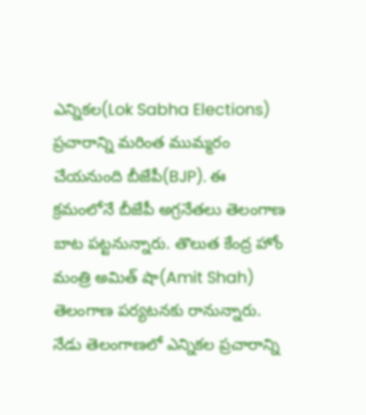ఎన్నికల(Lok Sabha Elections) ప్రచారాన్ని మరింత ముమ్మరం చేయనుంది బీజేపీ(BJP). ఈ క్రమంలోనే బీజేపీ అగ్రనేతలు తెలంగాణ బాట పట్టనున్నారు. తొలుత కేంద్ర హోం మంత్రి అమిత్ షా(Amit Shah) తెలంగాణ పర్యటనకు రానున్నారు. నేడు తెలంగాణలో ఎన్నికల ప్రచారాన్ని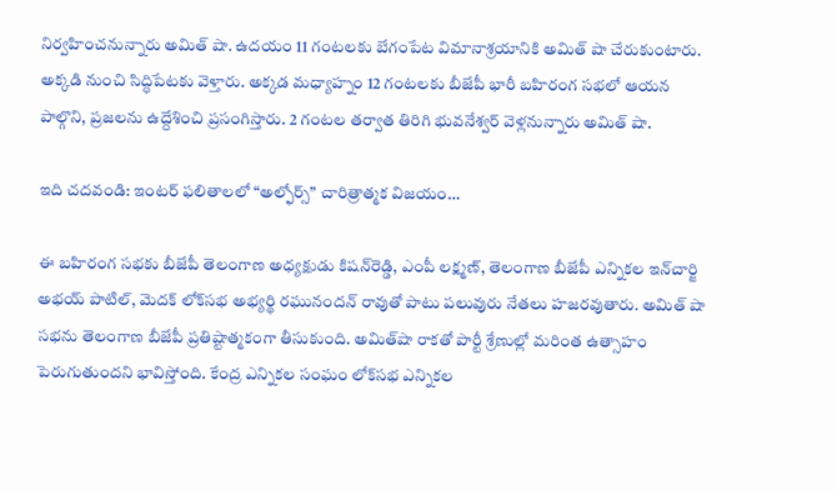నిర్వహించనున్నారు అమిత్‌ షా. ఉదయం 11 గంటలకు బేగంపేట విమానాశ్రయానికి అమిత్‌ షా చేరుకుంటారు. అక్కడి నుంచి సిద్ధిపేటకు వెళ్తారు. అక్కడ మధ్యాహ్నం 12 గంటలకు బీజేపీ భారీ బహిరంగ సభలో ఆయన పాల్గొని, ప్రజలను ఉద్దేశించి ప్రసంగిస్తారు. 2 గంటల తర్వాత తిరిగి భువనేశ్వర్‌ వెళ్లనున్నారు అమిత్‌ షా.

ఇది చదవండి: ఇంటర్ ఫలితాలలో “అల్ఫోర్స్” చారిత్రాత్మక విజయం…

ఈ బహిరంగ సభకు బీజేపీ తెలంగాణ అధ్యక్షుడు కిషన్‌రెడ్డి, ఎంపీ లక్ష్మణ్, తెలంగాణ బీజేపీ ఎన్నికల ఇన్‌చార్జి అభయ్ పాటిల్, మెదక్ లోక్‌సభ అభ్యర్థి రఘునందన్ రావుతో పాటు పలువురు నేతలు హజరవుతారు. అమిత్‌ షా సభను తెలంగాణ బీజేపీ ప్రతిష్టాత్మకంగా తీసుకుంది. అమిత్‌షా రాకతో పార్టీ శ్రేణుల్లో మరింత ఉత్సాహం పెరుగుతుందని భావిస్తోంది. కేంద్ర ఎన్నికల సంఘం లోక్‌సభ ఎన్నికల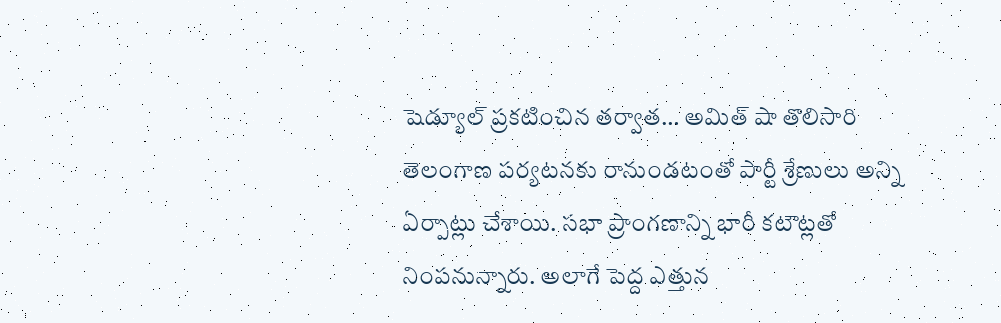షెడ్యూల్ ప్రకటించిన తర్వాత… అమిత్ షా తొలిసారి తెలంగాణ పర్యటనకు రానుండటంతో పార్టీ శ్రేణులు అన్ని ఏర్పాట్లు చేశాయి. సభా ప్రాంగణాన్ని భారీ కటౌట్లతో నింపనున్నారు. అలాగే పెద్ద ఎత్తున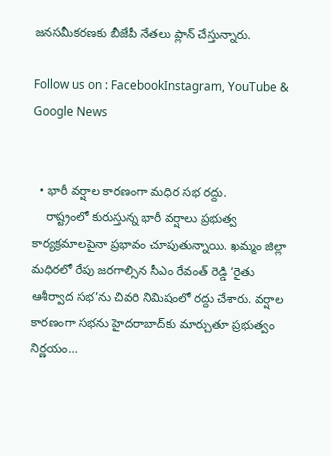జనసమీకరణకు బీజేపీ నేతలు ప్లాన్‌ చేస్తున్నారు.

Follow us on : FacebookInstagram, YouTube & Google News


  • భారీ వర్షాల కారణంగా మధిర సభ రద్దు.
    రాష్ట్రంలో కురుస్తున్న భారీ వర్షాలు ప్రభుత్వ కార్యక్రమాలపైనా ప్రభావం చూపుతున్నాయి. ఖమ్మం జిల్లా మధిరలో రేపు జరగాల్సిన సీఎం రేవంత్ రెడ్డి ‘రైతు ఆశీర్వాద సభ’ను చివరి నిమిషంలో రద్దు చేశారు. వర్షాల కారణంగా సభను హైదరాబాద్‌కు మార్చుతూ ప్రభుత్వం నిర్ణయం…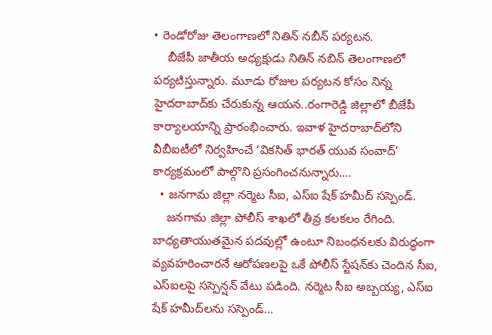• రెండోరోజు తెలంగాణలో నితిన్ నబీన్ పర్యటన.
    బీజేపీ జాతీయ అధ్యక్షుడు నితిన్ నబిన్‌ తెలంగాణలో పర్యటిస్తున్నారు. మూడు రోజుల పర్యటన కోసం నిన్న హైదరాబాద్‌కు చేరుకున్న ఆయన..రంగారెడ్డి జిల్లాలో బీజేపీ కార్యాలయాన్ని ప్రారంభించారు. ఇవాళ హైదరాబాద్‌లోని వీబీఐటీలో నిర్వహించే ‘వికసిత్ భారత్ యువ సంవాద్’ కార్యక్రమంలో పాల్గొని ప్రసంగించనున్నారు.…
  • జనగామ జిల్లా నర్మెట సీఐ, ఎస్‌ఐ షేక్‌ హమీద్ సస్పెండ్.
    జనగామ జిల్లా పోలీస్ శాఖలో తీవ్ర కలకలం రేగింది. బాధ్యతాయుతమైన పదవుల్లో ఉంటూ నిబంధనలకు విరుద్ధంగా వ్యవహరించారనే ఆరోపణలపై ఒకే పోలీస్ స్టేషన్‌కు చెందిన సీఐ, ఎస్‌ఐలపై సస్పెన్షన్ వేటు పడింది. నర్మెట సీఐ అబ్బయ్య, ఎస్ఐ షేక్‌ హమీద్‌లను సస్పెండ్…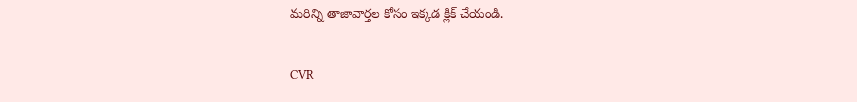మరిన్ని తాజావార్తల కోసం ఇక్కడ క్లిక్ చేయండి.


CVR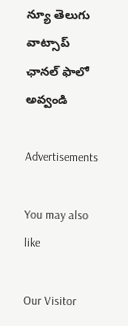న్యూ తెలుగు వాట్సాప్ ఛానల్ ఫాలో అవ్వండి

Advertisements

You may also like

Our Visitor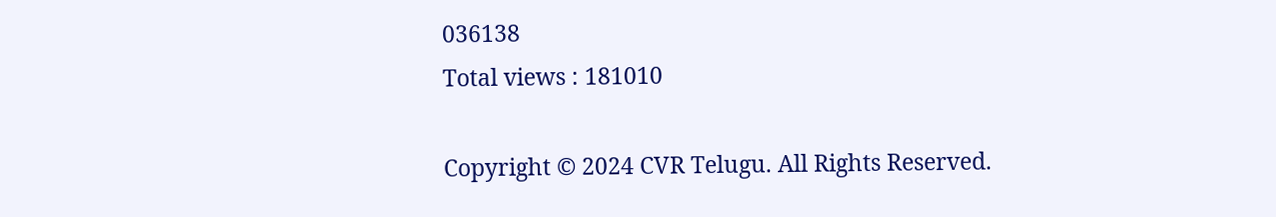036138
Total views : 181010

Copyright © 2024 CVR Telugu. All Rights Reserved.